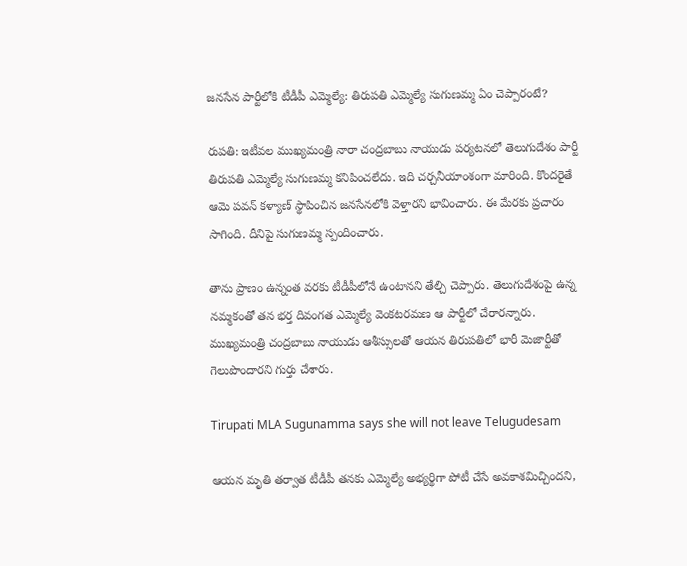జనసేన పార్టీలోకి టీడీపీ ఎమ్మెల్యే: తిరుపతి ఎమ్మెల్యే సుగుణమ్మ ఏం చెప్పారంటే?

రుపతి: ఇటీవల ముఖ్యమంత్రి నారా చంద్రబాబు నాయుడు పర్యటనలో తెలుగుదేశం పార్టీ తిరుపతి ఎమ్మెల్యే సుగుణమ్మ కనిపించలేదు. ఇది చర్చనీయాంశంగా మారింది. కొందరైతే ఆమె పవన్ కళ్యాణ్ స్థాపించిన జనసేనలోకి వెళ్తారని భావించారు. ఈ మేరకు ప్రచారం సాగింది. దీనిపై సుగుణమ్మ స్పందించారు.

తాను ప్రాణం ఉన్నంత వరకు టీడీపీలోనే ఉంటానని తేల్చి చెప్పారు. తెలుగుదేశంపై ఉన్న నమ్మకంతో తన భర్త దివంగత ఎమ్మెల్యే వెంకటరమణ ఆ పార్టీలో చేరారన్నారు. ముఖ్యమంత్రి చంద్రబాబు నాయుడు ఆశీస్సులతో ఆయన తిరుపతిలో భారీ మెజార్టీతో గెలుపొందారని గుర్తు చేశారు.

Tirupati MLA Sugunamma says she will not leave Telugudesam

ఆయన మృతి తర్వాత టీడీపీ తనకు ఎమ్మెల్యే అభ్యర్థిగా పోటీ చేసే అవకాశమిచ్చిందని,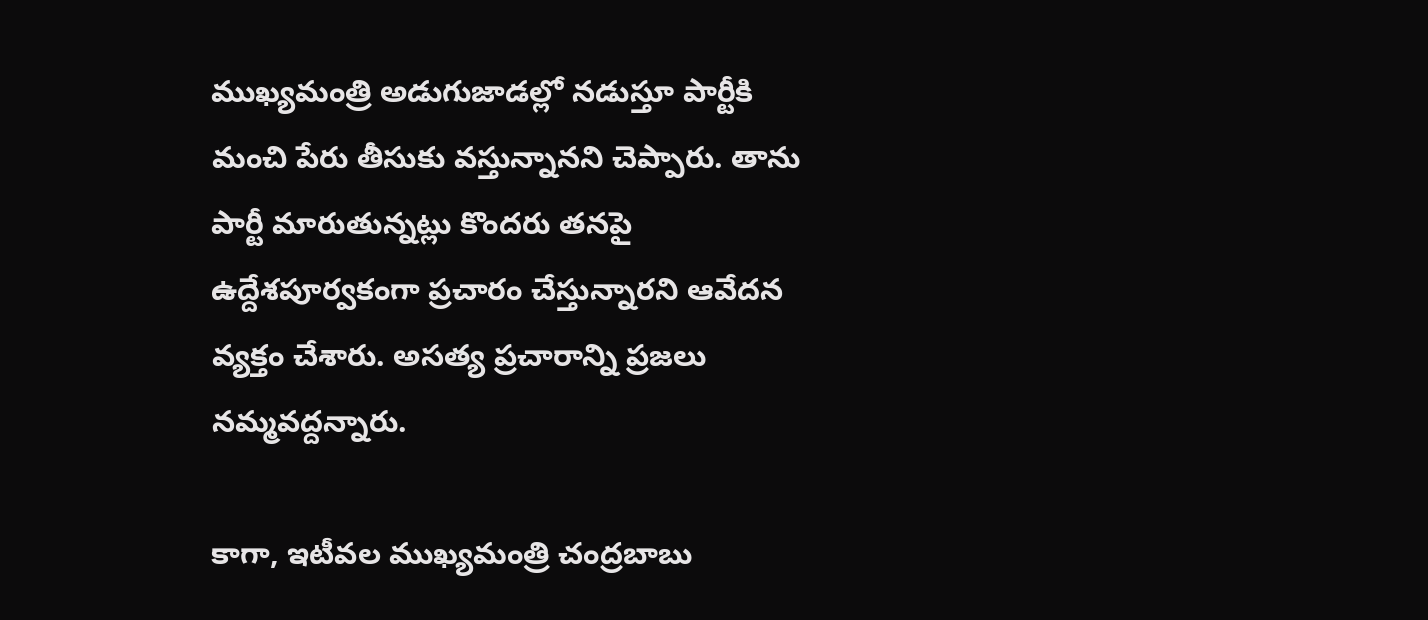ముఖ్యమంత్రి అడుగుజాడల్లో నడుస్తూ పార్టీకి మంచి పేరు తీసుకు వస్తున్నానని చెప్పారు. తాను పార్టీ మారుతున్నట్లు కొందరు తనపై ఉద్దేశపూర్వకంగా ప్రచారం చేస్తున్నారని ఆవేదన వ్యక్తం చేశారు. అసత్య ప్రచారాన్ని ప్రజలు నమ్మవద్దన్నారు.

కాగా, ఇటీవల ముఖ్యమంత్రి చంద్రబాబు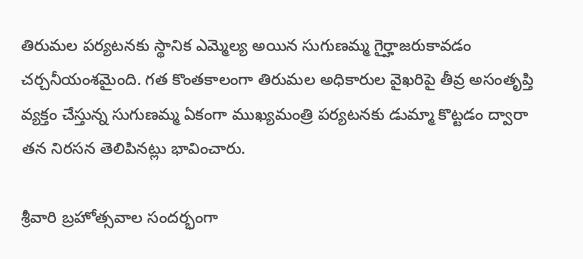తిరుమల పర్యటనకు స్థానిక ఎమ్మెల్య అయిన సుగుణమ్మ గైర్హాజరుకావడం చర్చనీయంశమైంది. గత కొంతకాలంగా తిరుమల అధికారుల వైఖరిపై తీవ్ర అసంతృప్తి వ్యక్తం చేస్తున్న సుగుణమ్మ ఏకంగా ముఖ్యమంత్రి పర్యటనకు డుమ్మా కొట్టడం ద్వారా తన నిరసన తెలిపినట్లు భావించారు.

శ్రీవారి బ్రహోత్సవాల సందర్భంగా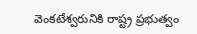వెంకటేశ్వరునికి రాష్ట్ర ప్రభుత్వం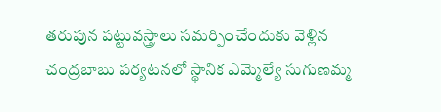తరుపున పట్టువస్త్రాలు సమర్పించేందుకు వెళ్లిన చంద్రబాబు పర్యటనలో స్థానిక ఎమ్మెల్యే సుగుణమ్మ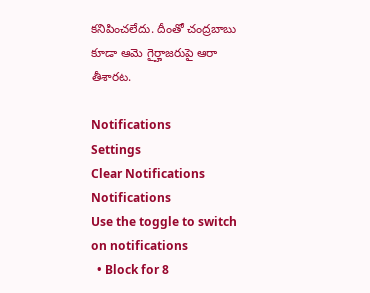కనిపించలేదు. దీంతో చంద్రబాబు కూడా ఆమె గైర్హాజరుపై ఆరా తీశారట.

Notifications
Settings
Clear Notifications
Notifications
Use the toggle to switch on notifications
  • Block for 8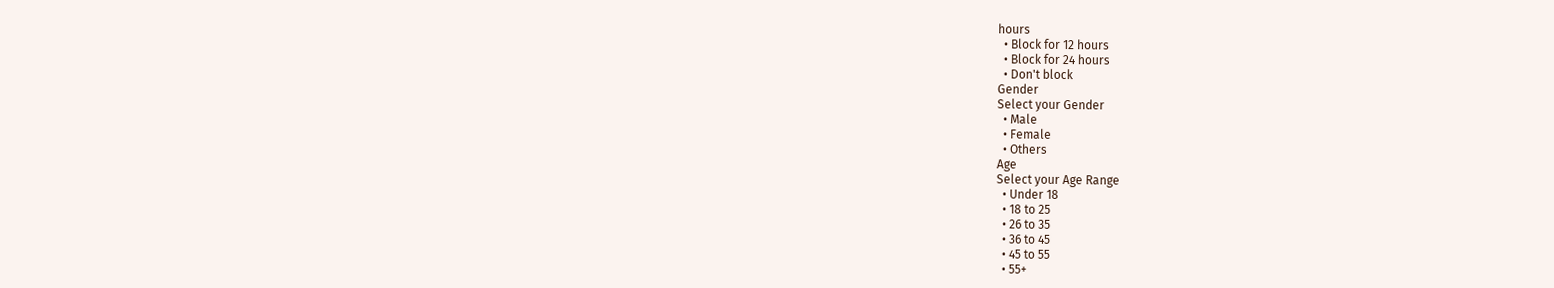hours
  • Block for 12 hours
  • Block for 24 hours
  • Don't block
Gender
Select your Gender
  • Male
  • Female
  • Others
Age
Select your Age Range
  • Under 18
  • 18 to 25
  • 26 to 35
  • 36 to 45
  • 45 to 55
  • 55+